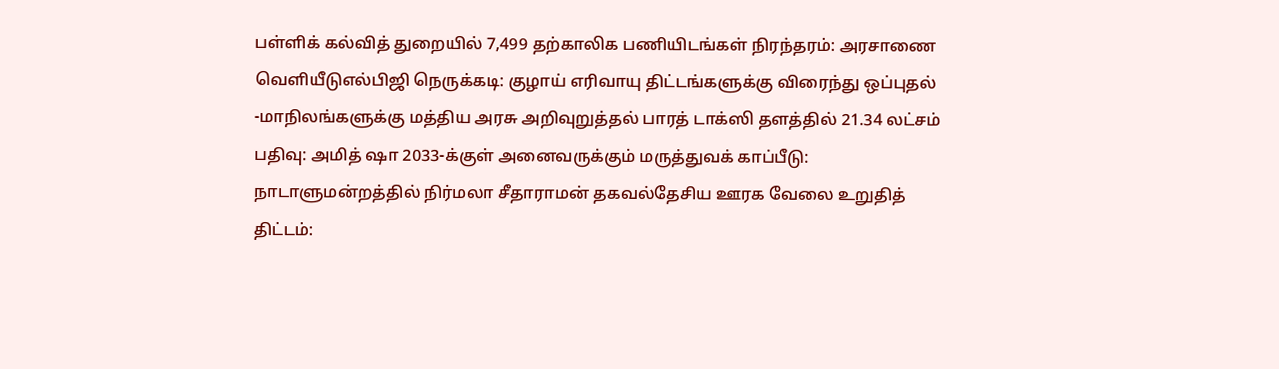பள்ளிக் கல்வித் துறையில் 7,499 தற்காலிக பணியிடங்கள் நிரந்தரம்: அரசாணை வெளியீடுஎல்பிஜி நெருக்கடி: குழாய் எரிவாயு திட்டங்களுக்கு விரைந்து ஒப்புதல் -மாநிலங்களுக்கு மத்திய அரசு அறிவுறுத்தல் பாரத் டாக்ஸி தளத்தில் 21.34 லட்சம் பதிவு: அமித் ஷா 2033-க்குள் அனைவருக்கும் மருத்துவக் காப்பீடு: நாடாளுமன்றத்தில் நிர்மலா சீதாராமன் தகவல்தேசிய ஊரக வேலை உறுதித் திட்டம்: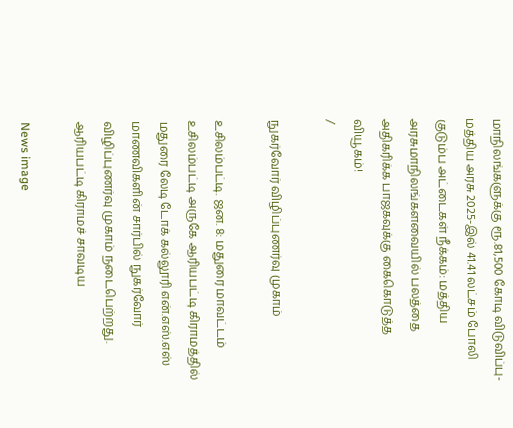மாநிலங்களுக்கு ரூ.81,500 கோடி விடுவிப்பு- மத்திய அரசு 2025-இல் 41.41 லட்சம் போலி குடும்ப அட்டைகள் நீக்கம்: மத்திய அரசுமாநிலங்களவையில் பலத்தை அதிகரிக்க பாஜகவுக்கு கைகொடுத்த வியூகம்!
/

நுகர்வோர் விழிப்புணர்வு முகாம்

உசிலம்பட்டி. ஜன. 8: மதுரை மாவட்டம் உசிலம்பட்டி அருகே ஆரியபட்டி கிராமத்தில் மதுரை லேடி டோக் கல்லூரி என்.எஸ்.எஸ் மாணவிகளின் சார்பில் நுகர்வோர் விழிப்புணர்வு முகாம் நடைபெற்றது.   ஆரியபட்டி கிராமச் சாவடிய

News image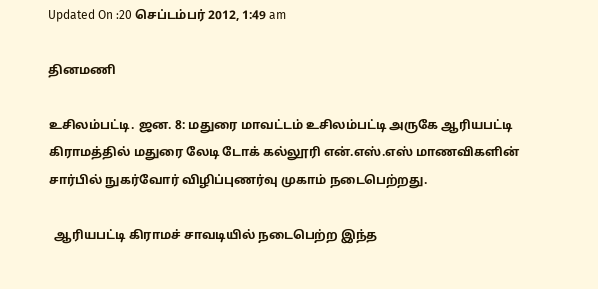Updated On :20 செப்டம்பர் 2012, 1:49 am

தினமணி

உசிலம்பட்டி. ஜன. 8: மதுரை மாவட்டம் உசிலம்பட்டி அருகே ஆரியபட்டி கிராமத்தில் மதுரை லேடி டோக் கல்லூரி என்.எஸ்.எஸ் மாணவிகளின் சார்பில் நுகர்வோர் விழிப்புணர்வு முகாம் நடைபெற்றது.

  ஆரியபட்டி கிராமச் சாவடியில் நடைபெற்ற இந்த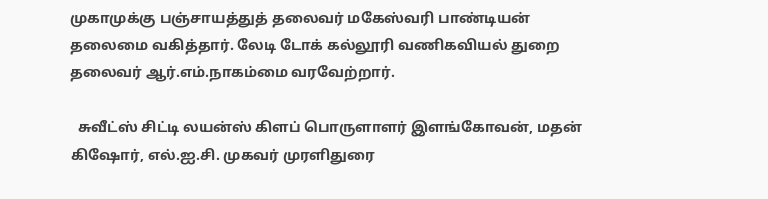முகாமுக்கு பஞ்சாயத்துத் தலைவர் மகேஸ்வரி பாண்டியன் தலைமை வகித்தார். லேடி டோக் கல்லூரி வணிகவியல் துறை தலைவர் ஆர்.எம்.நாகம்மை வரவேற்றார்.

  சுவீட்ஸ் சிட்டி லயன்ஸ் கிளப் பொருளாளர் இளங்கோவன், மதன் கிஷோர், எல்.ஐ.சி. முகவர் முரளிதுரை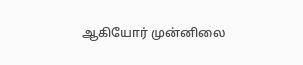ஆகியோர் முன்னிலை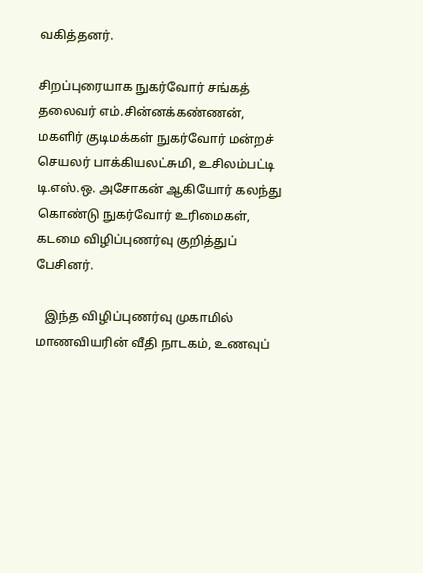வகித்தனர்.

சிறப்புரையாக நுகர்வோர் சங்கத் தலைவர் எம்.சின்னக்கண்ணன், மகளிர் குடிமக்கள் நுகர்வோர் மன்றச் செயலர் பாக்கியலட்சுமி, உசிலம்பட்டி டி.எஸ்.ஒ. அசோகன் ஆகியோர் கலந்து கொண்டு நுகர்வோர் உரிமைகள், கடமை விழிப்புணர்வு குறித்துப் பேசினர்.

   இந்த விழிப்புணர்வு முகாமில் மாணவியரின் வீதி நாடகம், உணவுப்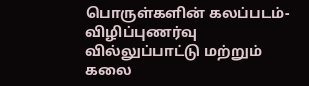பொருள்களின் கலப்படம்- விழிப்புணர்வு வில்லுப்பாட்டு மற்றும் கலை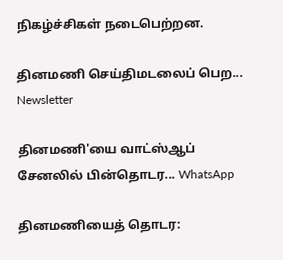நிகழ்ச்சிகள் நடைபெற்றன.

தினமணி செய்திமடலைப் பெற... Newsletter

தினமணி'யை வாட்ஸ்ஆப் சேனலில் பின்தொடர... WhatsApp

தினமணியைத் தொடர: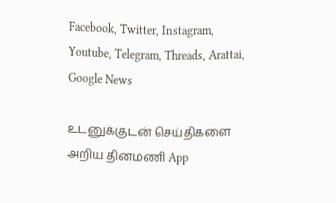Facebook, Twitter, Instagram, Youtube, Telegram, Threads, Arattai, Google News

உடனுக்குடன் செய்திகளை அறிய தினமணி App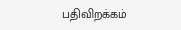பதிவிறக்கம்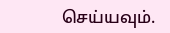செய்யவும்.